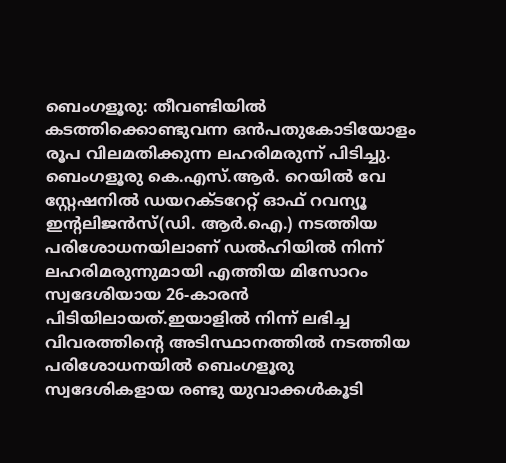ബെംഗളൂരു: തീവണ്ടിയിൽ കടത്തിക്കൊണ്ടുവന്ന ഒൻപതുകോടിയോളം രൂപ വിലമതിക്കുന്ന ലഹരിമരുന്ന് പിടിച്ചു. ബെംഗളൂരു കെ.എസ്.ആർ. റെയിൽ വേ സ്റ്റേഷനിൽ ഡയറക്ടറേറ്റ് ഓഫ് റവന്യൂ ഇന്റലിജൻസ്(ഡി. ആർ.ഐ.) നടത്തിയ പരിശോധനയിലാണ് ഡൽഹിയിൽ നിന്ന് ലഹരിമരുന്നുമായി എത്തിയ മിസോറം സ്വദേശിയായ 26-കാരൻ പിടിയിലായത്.ഇയാളിൽ നിന്ന് ലഭിച്ച വിവരത്തിന്റെ അടിസ്ഥാനത്തിൽ നടത്തിയ പരിശോധനയിൽ ബെംഗളൂരു സ്വദേശികളായ രണ്ടു യുവാക്കൾകൂടി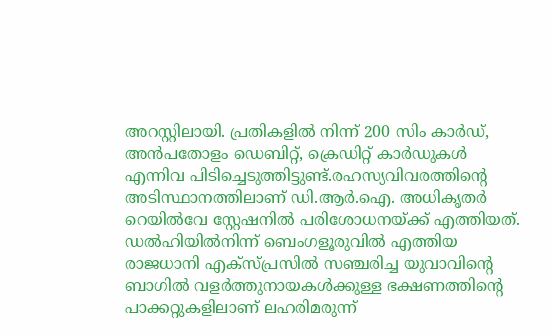അറസ്റ്റിലായി. പ്രതികളിൽ നിന്ന് 200 സിം കാർഡ്, അൻപതോളം ഡെബിറ്റ്, ക്രെഡിറ്റ് കാർഡുകൾ എന്നിവ പിടിച്ചെടുത്തിട്ടുണ്ട്.രഹസ്യവിവരത്തിന്റെ അടിസ്ഥാനത്തിലാണ് ഡി.ആർ.ഐ. അധികൃതർ റെയിൽവേ സ്റ്റേഷനിൽ പരിശോധനയ്ക്ക് എത്തിയത്. ഡൽഹിയിൽനിന്ന് ബെംഗളൂരുവിൽ എത്തിയ രാജധാനി എക്സ്പ്രസിൽ സഞ്ചരിച്ച യുവാവിന്റെ ബാഗിൽ വളർത്തുനായകൾക്കുള്ള ഭക്ഷണത്തിൻ്റെ പാക്കറ്റുകളിലാണ് ലഹരിമരുന്ന്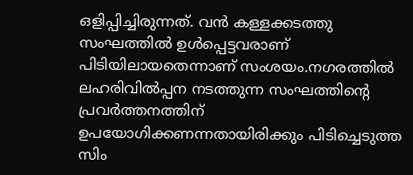ഒളിപ്പിച്ചിരുന്നത്. വൻ കള്ളക്കടത്തു സംഘത്തിൽ ഉൾപ്പെട്ടവരാണ് പിടിയിലായതെന്നാണ് സംശയം.നഗരത്തിൽ ലഹരിവിൽപ്പന നടത്തുന്ന സംഘത്തിന്റെ പ്രവർത്തനത്തിന് ഉപയോഗിക്കണന്നതായിരിക്കും പിടിച്ചെടുത്ത സിം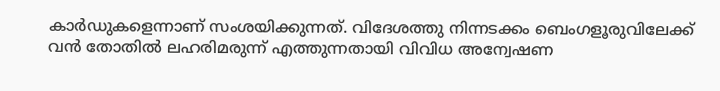കാർഡുകളെന്നാണ് സംശയിക്കുന്നത്. വിദേശത്തു നിന്നടക്കം ബെംഗളൂരുവിലേക്ക് വൻ തോതിൽ ലഹരിമരുന്ന് എത്തുന്നതായി വിവിധ അന്വേഷണ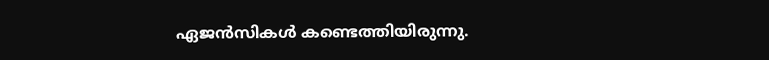ഏജൻസികൾ കണ്ടെത്തിയിരുന്നു.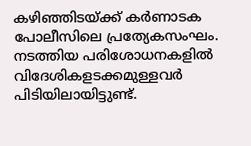കഴിഞ്ഞിടയ്ക്ക് കർണാടക പോലീസിലെ പ്രത്യേകസംഘം. നടത്തിയ പരിശോധനകളിൽ വിദേശികളടക്കമുള്ളവർ പിടിയിലായിട്ടുണ്ട്.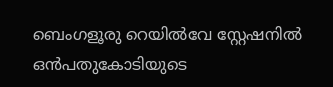ബെംഗളൂരു റെയിൽവേ സ്റ്റേഷനിൽ ഒൻപതുകോടിയുടെ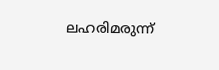ലഹരിമരുന്ന്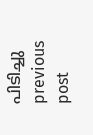പിടിച്ചു
previous post